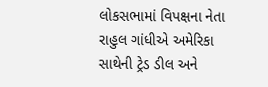લોકસભામાં વિપક્ષના નેતા રાહુલ ગાંધીએ અમેરિકા સાથેની ટ્રેડ ડીલ અને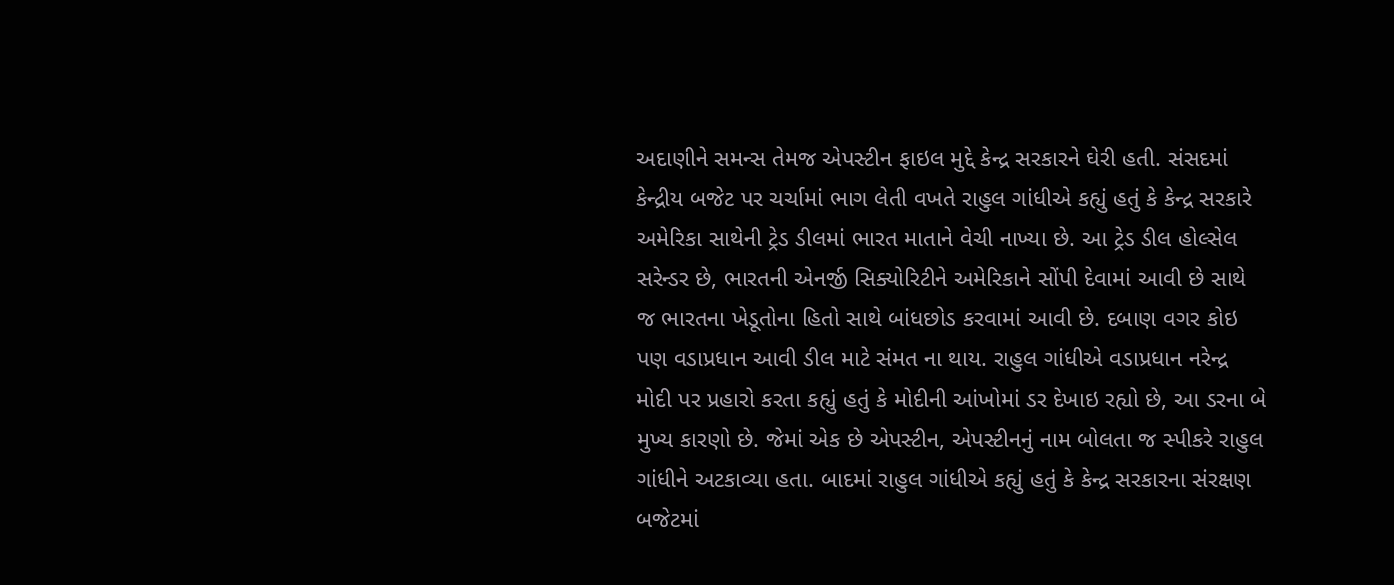અદાણીને સમન્સ તેમજ એપસ્ટીન ફાઇલ મુદ્દે કેન્દ્ર સરકારને ઘેરી હતી. સંસદમાં કેન્દ્રીય બજેટ પર ચર્ચામાં ભાગ લેતી વખતે રાહુલ ગાંધીએ કહ્યું હતું કે કેન્દ્ર સરકારે અમેરિકા સાથેની ટ્રેડ ડીલમાં ભારત માતાને વેચી નાખ્યા છે. આ ટ્રેડ ડીલ હોલ્સેલ સરેન્ડર છે, ભારતની એનર્જી સિક્યોરિટીને અમેરિકાને સોંપી દેવામાં આવી છે સાથે જ ભારતના ખેડૂતોના હિતો સાથે બાંધછોડ કરવામાં આવી છે. દબાણ વગર કોઇ પણ વડાપ્રધાન આવી ડીલ માટે સંમત ના થાય. રાહુલ ગાંધીએ વડાપ્રધાન નરેન્દ્ર મોદી પર પ્રહારો કરતા કહ્યું હતું કે મોદીની આંખોમાં ડર દેખાઇ રહ્યો છે, આ ડરના બે મુખ્ય કારણો છે. જેમાં એક છે એપસ્ટીન, એપસ્ટીનનું નામ બોલતા જ સ્પીકરે રાહુલ ગાંધીને અટકાવ્યા હતા. બાદમાં રાહુલ ગાંધીએ કહ્યું હતું કે કેન્દ્ર સરકારના સંરક્ષણ બજેટમાં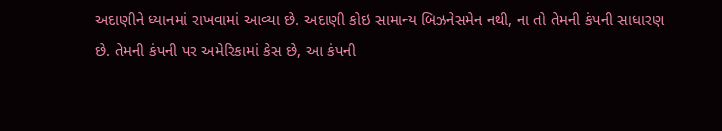અદાણીને ધ્યાનમાં રાખવામાં આવ્યા છે. અદાણી કોઇ સામાન્ય બિઝનેસમેન નથી, ના તો તેમની કંપની સાધારણ છે. તેમની કંપની પર અમેરિકામાં કેસ છે, આ કંપની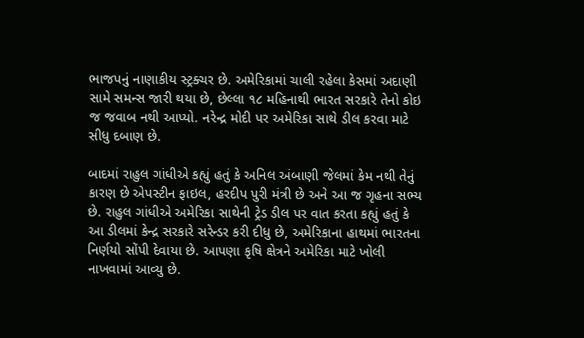ભાજપનું નાણાકીય સ્ટ્રક્ચર છે. અમેરિકામાં ચાલી રહેલા કેસમાં અદાણી સામે સમન્સ જારી થયા છે, છેલ્લા ૧૮ મહિનાથી ભારત સરકારે તેનો કોઇ જ જવાબ નથી આપ્યો. નરેન્દ્ર મોદી પર અમેરિકા સાથે ડીલ કરવા માટે સીધુ દબાણ છે.

બાદમાં રાહુલ ગાંધીએ કહ્યું હતું કે અનિલ અંબાણી જેલમાં કેમ નથી તેનું કારણ છે એપસ્ટીન ફાઇલ, હરદીપ પુરી મંત્રી છે અને આ જ ગૃહના સભ્ય છે. રાહુલ ગાંધીએ અમેરિકા સાથેની ટ્રેડ ડીલ પર વાત કરતા કહ્યું હતું કે આ ડીલમાં કેન્દ્ર સરકારે સરેન્ડર કરી દીધુ છે, અમેરિકાના હાથમાં ભારતના નિર્ણયો સોંપી દેવાયા છે. આપણા કૃષિ ક્ષેત્રને અમેરિકા માટે ખોલી નાખવામાં આવ્યુ છે.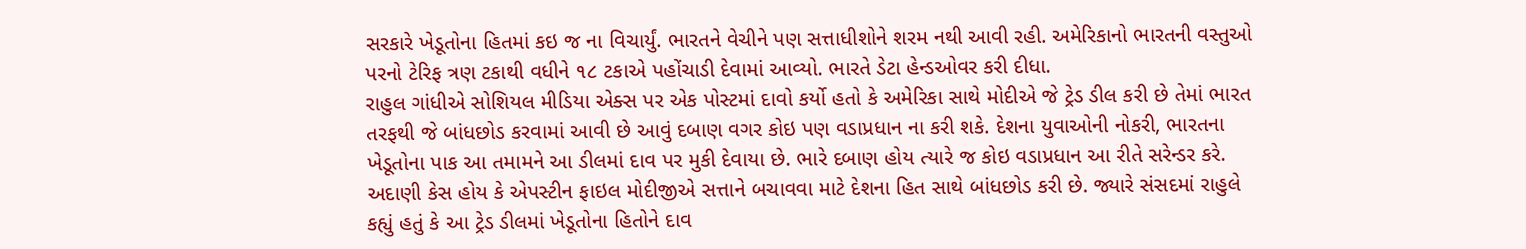સરકારે ખેડૂતોના હિતમાં કઇ જ ના વિચાર્યું. ભારતને વેચીને પણ સત્તાધીશોને શરમ નથી આવી રહી. અમેરિકાનો ભારતની વસ્તુઓ પરનો ટેરિફ ત્રણ ટકાથી વધીને ૧૮ ટકાએ પહોંચાડી દેવામાં આવ્યો. ભારતે ડેટા હેન્ડઓવર કરી દીધા.
રાહુલ ગાંધીએ સોશિયલ મીડિયા એક્સ પર એક પોસ્ટમાં દાવો કર્યો હતો કે અમેરિકા સાથે મોદીએ જે ટ્રેડ ડીલ કરી છે તેમાં ભારત તરફથી જે બાંધછોડ કરવામાં આવી છે આવું દબાણ વગર કોઇ પણ વડાપ્રધાન ના કરી શકે. દેશના યુવાઓની નોકરી, ભારતના ખેડૂતોના પાક આ તમામને આ ડીલમાં દાવ પર મુકી દેવાયા છે. ભારે દબાણ હોય ત્યારે જ કોઇ વડાપ્રધાન આ રીતે સરેન્ડર કરે. અદાણી કેસ હોય કે એપસ્ટીન ફાઇલ મોદીજીએ સત્તાને બચાવવા માટે દેશના હિત સાથે બાંધછોડ કરી છે. જ્યારે સંસદમાં રાહુલે કહ્યું હતું કે આ ટ્રેડ ડીલમાં ખેડૂતોના હિતોને દાવ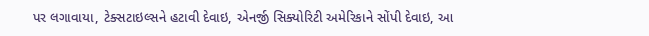પર લગાવાયા, ટેક્સટાઇલ્સને હટાવી દેવાઇ, એનર્જી સિક્યોરિટી અમેરિકાને સોંપી દેવાઇ, આ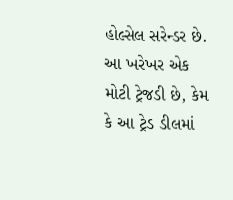હોલ્સેલ સરેન્ડર છે. આ ખરેખર એક મોટી ટ્રેજડી છે, કેમ કે આ ટ્રેડ ડીલમાં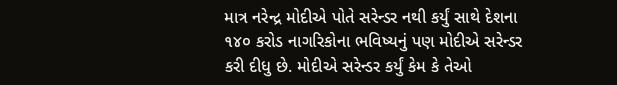માત્ર નરેન્દ્ર મોદીએ પોતે સરેન્ડર નથી કર્યું સાથે દેશના ૧૪૦ કરોડ નાગરિકોના ભવિષ્યનું પણ મોદીએ સરેન્ડર કરી દીધુ છે. મોદીએ સરેન્ડર કર્યું કેમ કે તેઓ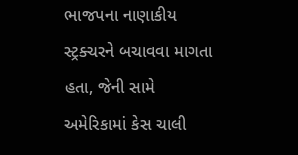ભાજપના નાણાકીય સ્ટ્રક્ચરને બચાવવા માગતા હતા, જેની સામે અમેરિકામાં કેસ ચાલી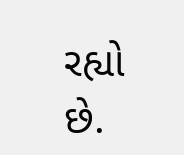રહ્યો છે.